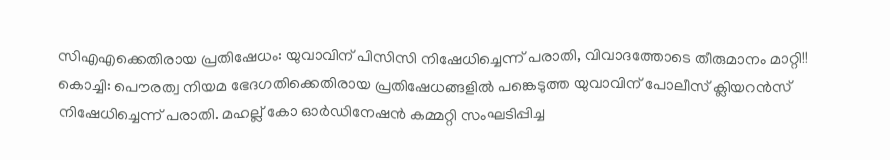സിഎഎക്കെതിരായ പ്രതിഷേധം: യുവാവിന് പിസിസി നിഷേധിച്ചെന്ന് പരാതി, വിവാദത്തോടെ തീരുമാനം മാറ്റി!!
കൊച്ചി: പൌരത്വ നിയമ ഭേദഗതിക്കെതിരായ പ്രതിഷേധങ്ങളിൽ പങ്കെടുത്ത യുവാവിന് പോലീസ് ക്ലിയറൻസ് നിഷേധിച്ചെന്ന് പരാതി. മഹല്ല് കോ ഓർഡിനേഷൻ കമ്മറ്റി സംഘടിപ്പിച്ച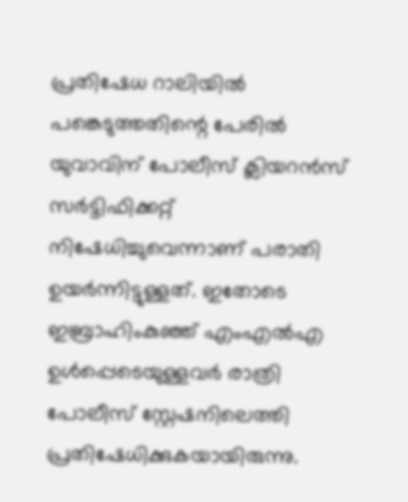പ്രതിഷേധ റാലിയിൽ പങ്കെടുത്തതിന്റെ പേരിൽ യുവാവിന് പോലീസ് ക്ലിയറൻസ് സർട്ടിഫിക്കറ്റ് നിഷേധിച്ചുവെന്നാണ് പരാതി ഉയർന്നിട്ടുള്ളത്. ഇതോടെ ഇബ്രാഹിംകുഞ്ഞ് എംഎൽഎ ഉൾപ്പെടെയുള്ളവർ രാത്രി പോലീസ് സ്റ്റേഷനിലെത്തി പ്രതിഷേധിക്കുകയായിരുന്നു.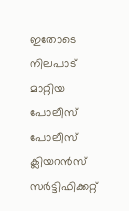ഇതോടെ നിലപാട് മാറ്റിയ പോലീസ് പോലീസ് ക്ലിയറൻസ് സർട്ടിഫിക്കറ്റ്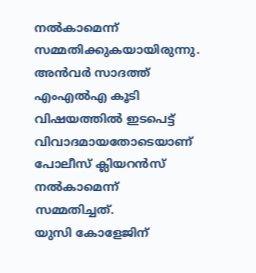നൽകാമെന്ന് സമ്മതിക്കുകയായിരുന്നു. അൻവർ സാദത്ത് എംഎൽഎ കൂടി വിഷയത്തിൽ ഇടപെട്ട് വിവാദമായതോടെയാണ് പോലീസ് ക്ലിയറൻസ് നൽകാമെന്ന് സമ്മതിച്ചത്.
യുസി കോളേജിന്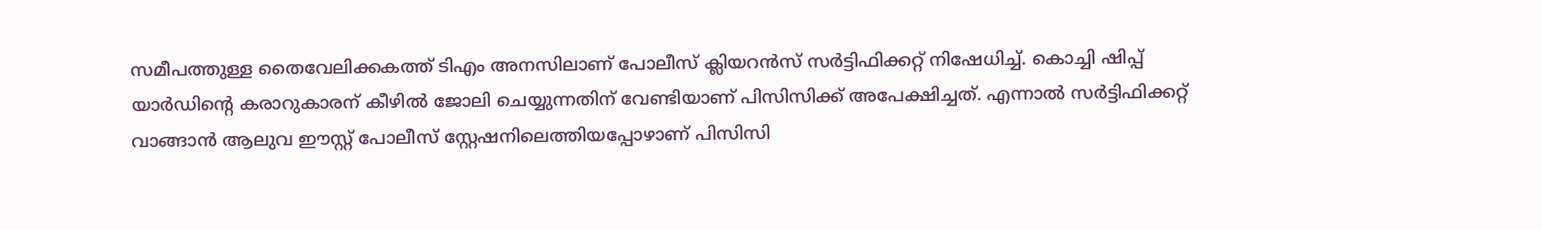സമീപത്തുള്ള തൈവേലിക്കകത്ത് ടിഎം അനസിലാണ് പോലീസ് ക്ലിയറൻസ് സർട്ടിഫിക്കറ്റ് നിഷേധിച്ച്. കൊച്ചി ഷിപ്പ് യാർഡിന്റെ കരാറുകാരന് കീഴിൽ ജോലി ചെയ്യുന്നതിന് വേണ്ടിയാണ് പിസിസിക്ക് അപേക്ഷിച്ചത്. എന്നാൽ സർട്ടിഫിക്കറ്റ് വാങ്ങാൻ ആലുവ ഈസ്റ്റ് പോലീസ് സ്റ്റേഷനിലെത്തിയപ്പോഴാണ് പിസിസി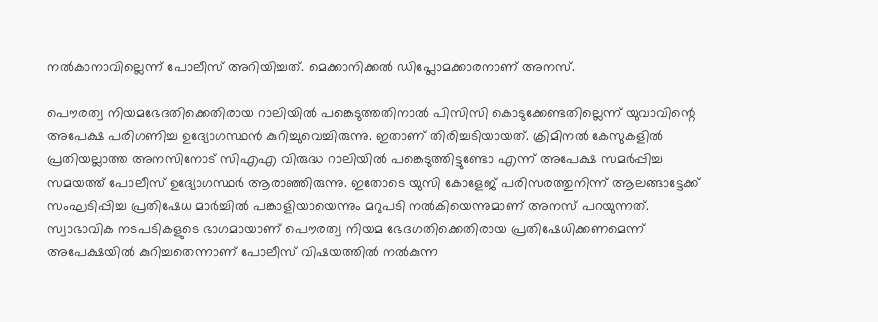നൽകാനാവില്ലെന്ന് പോലീസ് അറിയിച്ചത്. മെക്കാനിക്കൽ ഡിപ്ലോമക്കാരനാണ് അനസ്.

പൌരത്വ നിയമഭേദതിക്കെതിരായ റാലിയിൽ പങ്കെടുത്തതിനാൽ പിസിസി കൊടുക്കേണ്ടതില്ലെന്ന് യുവാവിന്റെ അപേക്ഷ പരിഗണിച്ച ഉദ്യോഗസ്ഥൻ കുറിച്ചുവെച്ചിരുന്നു. ഇതാണ് തിരിച്ചടിയായത്. ക്രിമിനൽ കേസുകളിൽ പ്രതിയല്ലാത്ത അനസിനോട് സിഎഎ വിരുദ്ധ റാലിയിൽ പങ്കെടുത്തിട്ടുണ്ടോ എന്ന് അപേക്ഷ സമർപ്പിച്ച സമയത്ത് പോലീസ് ഉദ്യോഗസ്ഥർ ആരാഞ്ഞിരുന്നു. ഇതോടെ യുസി കോളേജ് പരിസരത്തുനിന്ന് ആലങ്ങാട്ടേക്ക് സംഘടിപ്പിച്ച പ്രതിഷേധ മാർച്ചിൽ പങ്കാളിയായെന്നും മറുപടി നൽകിയെന്നുമാണ് അനസ് പറയുന്നത്. സ്വാഭാവിക നടപടികളുടെ ഭാഗമായാണ് പൌരത്വ നിയമ ഭേദഗതിക്കെതിരായ പ്രതിഷേധിക്കണമെന്ന് അപേക്ഷയിൽ കുറിച്ചതെന്നാണ് പോലീസ് വിഷയത്തിൽ നൽകുന്ന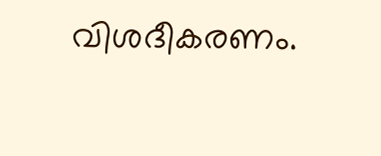വിശദീകരണം.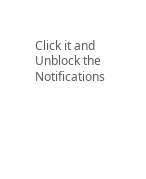Click it and Unblock the Notifications